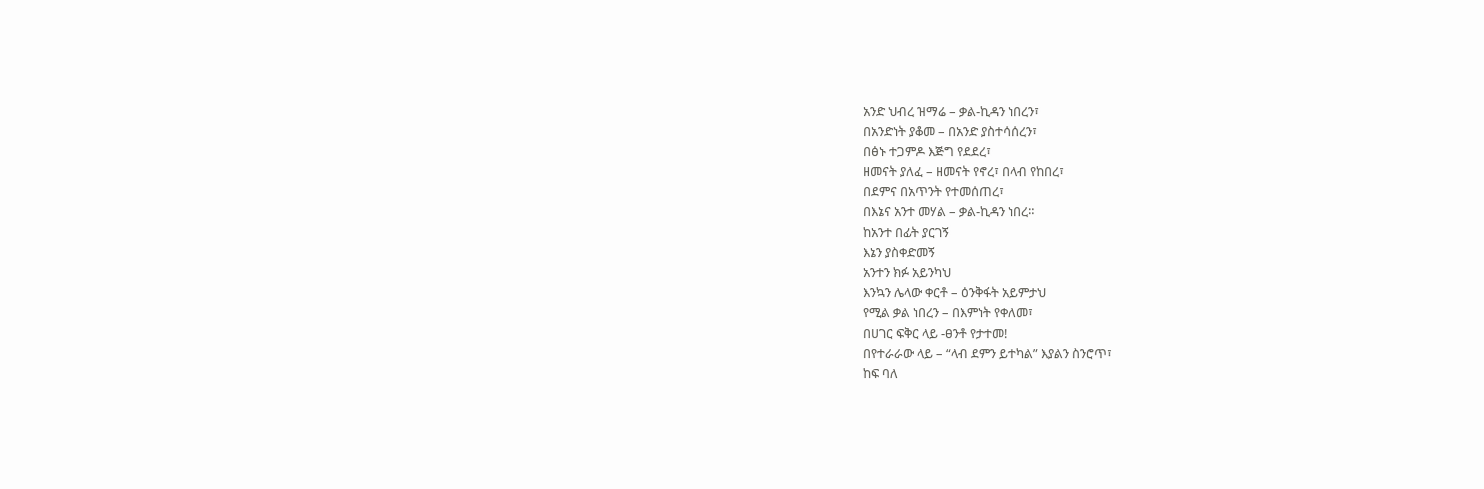አንድ ህብረ ዝማሬ – ቃል-ኪዳን ነበረን፣
በአንድነት ያቆመ – በአንድ ያስተሳሰረን፣
በፅኑ ተጋምዶ እጅግ የደደረ፣
ዘመናት ያለፈ – ዘመናት የኖረ፣ በላብ የከበረ፣
በደምና በአጥንት የተመሰጠረ፣
በእኔና አንተ መሃል – ቃል-ኪዳን ነበረ።
ከአንተ በፊት ያርገኝ
እኔን ያስቀድመኝ
አንተን ክፉ አይንካህ
እንኳን ሌላው ቀርቶ – ዕንቅፋት አይምታህ
የሚል ቃል ነበረን – በእምነት የቀለመ፣
በሀገር ፍቅር ላይ -ፀንቶ የታተመ!
በየተራራው ላይ – “ላብ ደምን ይተካል” እያልን ስንሮጥ፣
ከፍ ባለ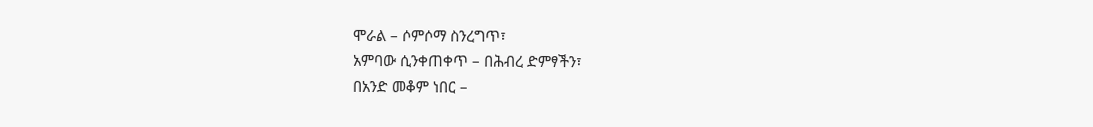ሞራል – ሶምሶማ ስንረግጥ፣
አምባው ሲንቀጠቀጥ – በሕብረ ድምፃችን፣
በአንድ መቆም ነበር –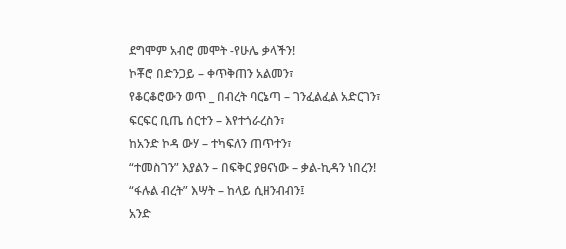ደግሞም አብሮ መሞት -የሁሌ ቃላችን!
ኮቾሮ በድንጋይ – ቀጥቅጠን አልመን፣
የቆርቆሮውን ወጥ _ በብረት ባርኔጣ – ገንፈልፈል አድርገን፣
ፍርፍር ቢጤ ሰርተን – እየተጎራረስን፣
ከአንድ ኮዳ ውሃ – ተካፍለን ጠጥተን፣
“ተመስገን” እያልን – በፍቅር ያፀናነው – ቃል-ኪዳን ነበረን!
“ፋሉል ብረት” እሣት – ከላይ ሲዘንብብን፤
አንድ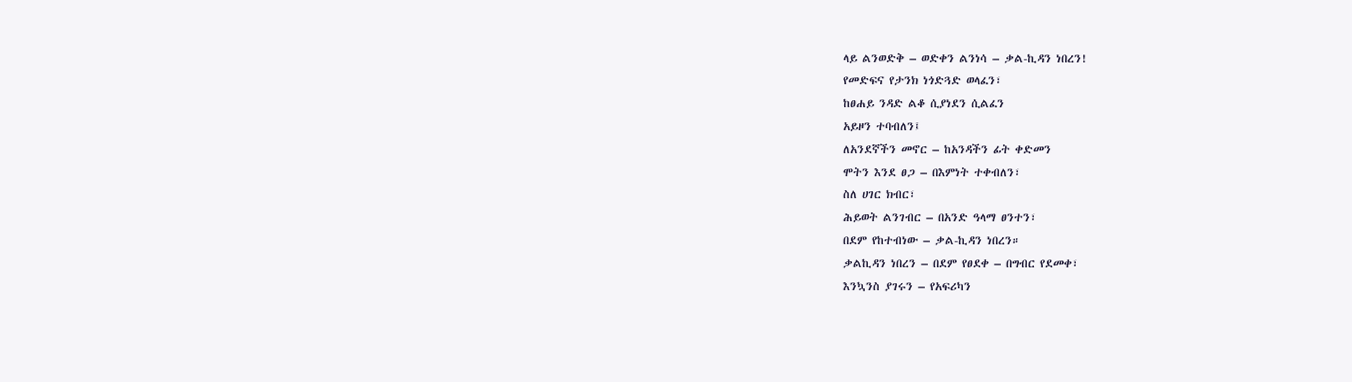ላይ ልንወድቅ – ወድቀን ልንነሳ – ቃል-ኪዳን ነበረን!
የመድፍና የታንክ ነጎድጓድ ወላፈን፣
ከፀሐይ ንዳድ ልቆ ሲያነደን ሲልፈን
አይዞን ተባብለን፤
ለአንደኛችን መኖር – ከአንዳችን ፊት ቀድመን
ሞትን እንደ ፀጋ – በእምነት ተቀብለን፣
ስለ ሀገር ክብር፣
ሕይወት ልንገብር – በአንድ ዓላማ ፀንተን፣
በደም የከተብነው – ቃል-ኪዳን ነበረን።
ቃልኪዳን ነበረን – በደም የፀደቀ – በግብር የደመቀ፣
እንኳንስ ያገሩን – የአፍሪካን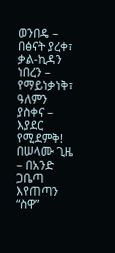ወንበዴ – በፅናት ያረቀ፣
ቃል-ኪዳን ነበረን – የማይነቃነቅ፣
ዓለምን ያስቀና – እያደር የሚደምቅ!
በሠላሙ ጊዜ – በአንድ ጋቤጣ እየጠጣን “ስዋ”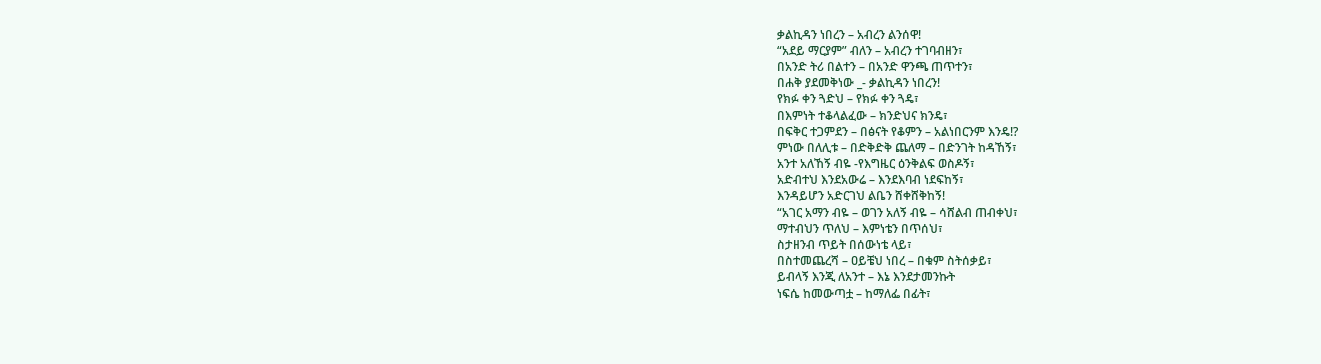ቃልኪዳን ነበረን – አብረን ልንሰዋ!
“አደይ ማርያም” ብለን – አብረን ተገባብዘን፣
በአንድ ትሪ በልተን – በአንድ ዋንጫ ጠጥተን፣
በሐቅ ያደመቅነው _- ቃልኪዳን ነበረን!
የክፉ ቀን ጓድህ – የክፉ ቀን ጓዴ፣
በእምነት ተቆላልፈው – ክንድህና ክንዴ፣
በፍቅር ተጋምደን – በፅናት የቆምን – አልነበርንም እንዴ!?
ምነው በለሊቱ – በድቅድቅ ጨለማ – በድንገት ከዳኸኝ፣
አንተ አለኸኝ ብዬ -የእግዜር ዕንቅልፍ ወስዶኝ፣
አድብተህ እንደአውሬ – እንደእባብ ነደፍከኝ፣
እንዳይሆን አድርገህ ልቤን ሸቀሸቅከኝ!
“አገር አማን ብዬ – ወገን አለኝ ብዬ – ሳሸልብ ጠብቀህ፣
ማተብህን ጥለህ – እምነቴን በጥሰህ፣
ስታዘንብ ጥይት በሰውነቴ ላይ፣
በስተመጨረሻ – ዐይቼህ ነበረ – በቁም ስትሰቃይ፣
ይብላኝ እንጂ ለአንተ – እኔ እንደታመንኩት
ነፍሴ ከመውጣቷ – ከማለፌ በፊት፣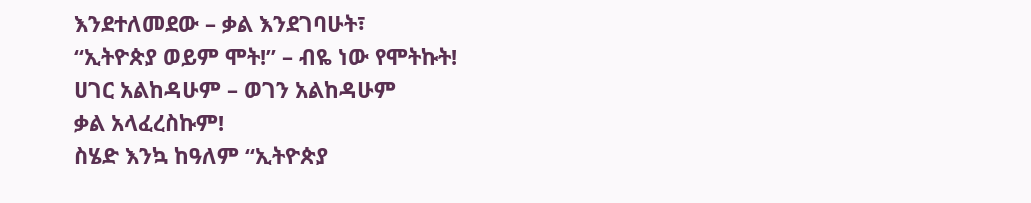እንደተለመደው – ቃል እንደገባሁት፣
“ኢትዮጵያ ወይም ሞት!” – ብዬ ነው የሞትኩት!
ሀገር አልከዳሁም – ወገን አልከዳሁም
ቃል አላፈረስኩም!
ስሄድ እንኳ ከዓለም “ኢትዮጵያ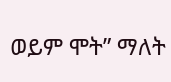ወይም ሞት” ማለት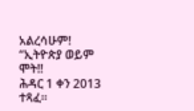አልረሳሁም!
“ኢትዮጵያ ወይም ሞት!!
ሕዳር 1 ቀን 2013 ተጻፈ።